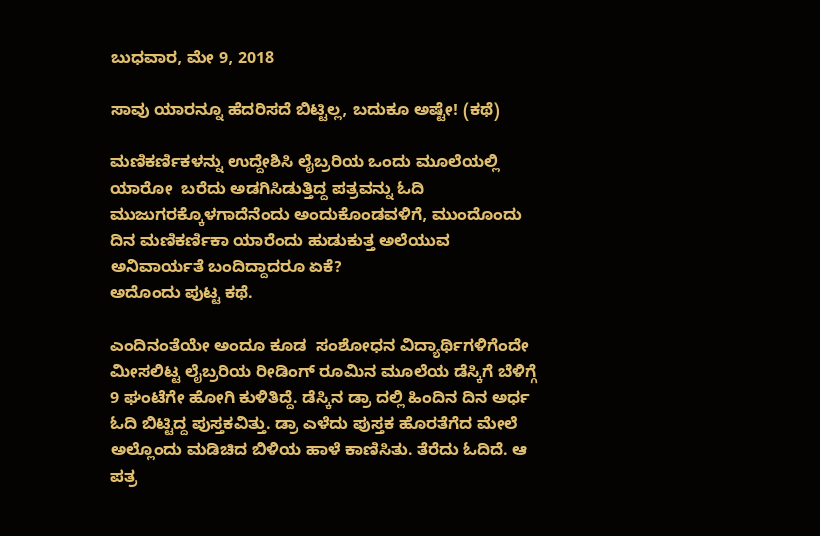ಬುಧವಾರ, ಮೇ 9, 2018

ಸಾವು ಯಾರನ್ನೂ ಹೆದರಿಸದೆ ಬಿಟ್ಟಿಲ್ಲ, ಬದುಕೂ ಅಷ್ಟೇ! (ಕಥೆ)

ಮಣಿಕರ್ಣಿಕಳನ್ನು ಉದ್ದೇಶಿಸಿ ಲೈಬ್ರರಿಯ ಒಂದು ಮೂಲೆಯಲ್ಲಿ ಯಾರೋ  ಬರೆದು ಅಡಗಿಸಿಡುತ್ತಿದ್ದ ಪತ್ರವನ್ನು ಓದಿ ಮುಜುಗರಕ್ಕೊಳಗಾದೆನೆಂದು ಅಂದುಕೊಂಡವಳಿಗೆ, ಮುಂದೊಂದು ದಿನ ಮಣಿಕರ್ಣಿಕಾ ಯಾರೆಂದು ಹುಡುಕುತ್ತ ಅಲೆಯುವ ಅನಿವಾರ್ಯತೆ ಬಂದಿದ್ದಾದರೂ ಏಕೆ?
ಅದೊಂದು ಪುಟ್ಟ ಕಥೆ.

ಎಂದಿನಂತೆಯೇ ಅಂದೂ ಕೂಡ  ಸಂಶೋಧನ ವಿದ್ಯಾರ್ಥಿಗಳಿಗೆಂದೇ ಮೀಸಲಿಟ್ಟ ಲೈಬ್ರರಿಯ ರೀಡಿಂಗ್ ರೂಮಿನ ಮೂಲೆಯ ಡೆಸ್ಕಿಗೆ ಬೆಳಿಗ್ಗೆ 9 ಘಂಟೆಗೇ ಹೋಗಿ ಕುಳಿತಿದ್ದೆ. ಡೆಸ್ಕಿನ ಡ್ರಾ ದಲ್ಲಿ ಹಿಂದಿನ ದಿನ ಅರ್ಧ ಓದಿ ಬಿಟ್ಟಿದ್ದ ಪುಸ್ತಕವಿತ್ತು. ಡ್ರಾ ಎಳೆದು ಪುಸ್ತಕ ಹೊರತೆಗೆದ ಮೇಲೆ ಅಲ್ಲೊಂದು ಮಡಿಚಿದ ಬಿಳಿಯ ಹಾಳೆ ಕಾಣಿಸಿತು. ತೆರೆದು ಓದಿದೆ. ಆ ಪತ್ರ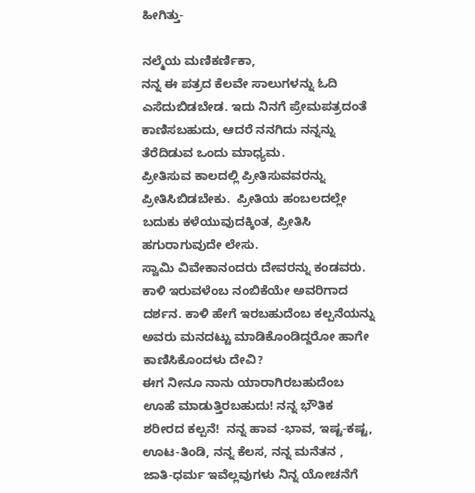ಹೀಗಿತ್ತು-

ನಲ್ಮೆಯ ಮಣಿಕರ್ಣಿಕಾ,
ನನ್ನ ಈ ಪತ್ರದ ಕೆಲವೇ ಸಾಲುಗಳನ್ನು ಓದಿ ಎಸೆದುಬಿಡಬೇಡ. ಇದು ನಿನಗೆ ಪ್ರೇಮಪತ್ರದಂತೆ ಕಾಣಿಸಬಹುದು, ಆದರೆ ನನಗಿದು ನನ್ನನ್ನು ತೆರೆದಿಡುವ ಒಂದು ಮಾಧ್ಯಮ.
ಪ್ರೀತಿಸುವ ಕಾಲದಲ್ಲಿ ಪ್ರೀತಿಸುವವರನ್ನು ಪ್ರೀತಿಸಿಬಿಡಬೇಕು.  ಪ್ರೀತಿಯ ಹಂಬಲದಲ್ಲೇ ಬದುಕು ಕಳೆಯುವುದಕ್ಕಿಂತ, ಪ್ರೀತಿಸಿ ಹಗುರಾಗುವುದೇ ಲೇಸು.
ಸ್ವಾಮಿ ವಿವೇಕಾನಂದರು ದೇವರನ್ನು ಕಂಡವರು. ಕಾಳಿ ಇರುವಳೆಂಬ ನಂಬಿಕೆಯೇ ಅವರಿಗಾದ ದರ್ಶನ. ಕಾಳಿ ಹೇಗೆ ಇರಬಹುದೆಂಬ ಕಲ್ಪನೆಯನ್ನು ಅವರು ಮನದಟ್ಟು ಮಾಡಿಕೊಂಡಿದ್ದರೋ ಹಾಗೇ ಕಾಣಿಸಿಕೊಂದಳು ದೇವಿ?
ಈಗ ನೀನೂ ನಾನು ಯಾರಾಗಿರಬಹುದೆಂಬ ಊಹೆ ಮಾಡುತ್ತಿರಬಹುದು! ನನ್ನ ಭೌತಿಕ ಶರೀರದ ಕಲ್ಪನೆ!  ನನ್ನ ಹಾವ -ಭಾವ, ಇಷ್ಟ-ಕಷ್ಟ, ಊಟ-ತಿಂಡಿ, ನನ್ನ ಕೆಲಸ, ನನ್ನ ಮನೆತನ , ಜಾತಿ-ಧರ್ಮ ಇವೆಲ್ಲವುಗಳು ನಿನ್ನ ಯೋಚನೆಗೆ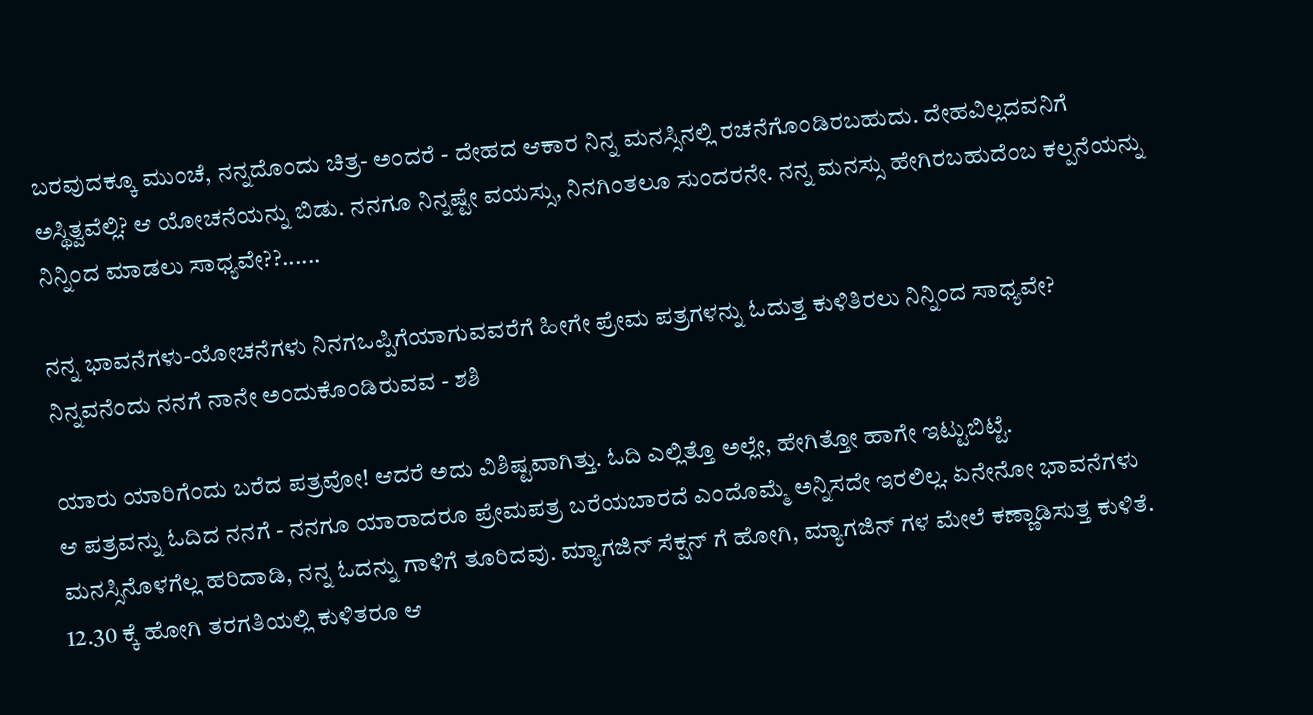ಬರವುದಕ್ಕೂ ಮುಂಚೆ, ನನ್ನದೊಂದು ಚಿತ್ರ- ಅಂದರೆ - ದೇಹದ ಆಕಾರ ನಿನ್ನ ಮನಸ್ಸಿನಲ್ಲಿ ರಚನೆಗೊಂಡಿರಬಹುದು. ದೇಹವಿಲ್ಲದವನಿಗೆ ಅಸ್ಥಿತ್ವವೆಲ್ಲಿ? ಆ ಯೋಚನೆಯನ್ನು ಬಿಡು. ನನಗೂ ನಿನ್ನಷ್ಟೇ ವಯಸ್ಸು, ನಿನಗಿಂತಲೂ ಸುಂದರನೇ. ನನ್ನ ಮನಸ್ಸು ಹೇಗಿರಬಹುದೆಂಬ ಕಲ್ಪನೆಯನ್ನು ನಿನ್ನಿಂದ ಮಾಡಲು ಸಾಧ್ಯವೇ??......

ನನ್ನ ಭಾವನೆಗಳು-ಯೋಚನೆಗಳು ನಿನಗಒಪ್ಪಿಗೆಯಾಗುವವರೆಗೆ ಹೀಗೇ ಪ್ರೇಮ ಪತ್ರಗಳನ್ನು ಓದುತ್ತ ಕುಳಿತಿರಲು ನಿನ್ನಿಂದ ಸಾಧ್ಯವೇ?
ನಿನ್ನವನೆಂದು ನನಗೆ ನಾನೇ ಅಂದುಕೊಂಡಿರುವವ - ಶಶಿ

ಯಾರು ಯಾರಿಗೆಂದು ಬರೆದ ಪತ್ರವೋ! ಆದರೆ ಅದು ವಿಶಿಷ್ಟವಾಗಿತ್ತು. ಓದಿ ಎಲ್ಲಿತ್ತೊ ಅಲ್ಲೇ, ಹೇಗಿತ್ತೋ ಹಾಗೇ ಇಟ್ಟುಬಿಟ್ಟೆ.
ಆ ಪತ್ರವನ್ನು ಓದಿದ ನನಗೆ - ನನಗೂ ಯಾರಾದರೂ ಪ್ರೇಮಪತ್ರ ಬರೆಯಬಾರದೆ ಎಂದೊಮ್ಮೆ ಅನ್ನಿಸದೇ ಇರಲಿಲ್ಲ. ಏನೇನೋ ಭಾವನೆಗಳು ಮನಸ್ಸಿನೊಳಗೆಲ್ಲ ಹರಿದಾಡಿ, ನನ್ನ ಓದನ್ನು ಗಾಳಿಗೆ ತೂರಿದವು. ಮ್ಯಾಗಜಿನ್ ಸೆಕ್ಷನ್ ಗೆ ಹೋಗಿ, ಮ್ಯಾಗಜಿನ್ ಗಳ ಮೇಲೆ ಕಣ್ಣಾಡಿಸುತ್ತ ಕುಳಿತೆ. 12.30 ಕ್ಕೆ ಹೋಗಿ ತರಗತಿಯಲ್ಲಿ ಕುಳಿತರೂ ಆ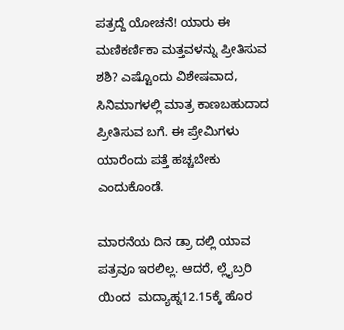ಪತ್ರದ್ದೆ ಯೋಚನೆ! ಯಾರು ಈ ಮಣಿಕರ್ಣಿಕಾ ಮತ್ತವಳನ್ನು ಪ್ರೀತಿಸುವ ಶಶಿ? ಎಷ್ಟೊಂದು ವಿಶೇಷವಾದ, ಸಿನಿಮಾಗಳಲ್ಲಿ ಮಾತ್ರ ಕಾಣಬಹುದಾದ ಪ್ರೀತಿಸುವ ಬಗೆ. ಈ ಪ್ರೇಮಿಗಳು ಯಾರೆಂದು ಪತ್ತೆ ಹಚ್ಚಬೇಕು ಎಂದುಕೊಂಡೆ.

ಮಾರನೆಯ ದಿನ ಡ್ರಾ ದಲ್ಲಿ ಯಾವ ಪತ್ರವೂ ಇರಲಿಲ್ಲ. ಆದರೆ, ಲ್ಲೈಬ್ರರಿ ಯಿಂದ  ಮದ್ಯಾಹ್ನ12.15ಕ್ಕೆ ಹೊರ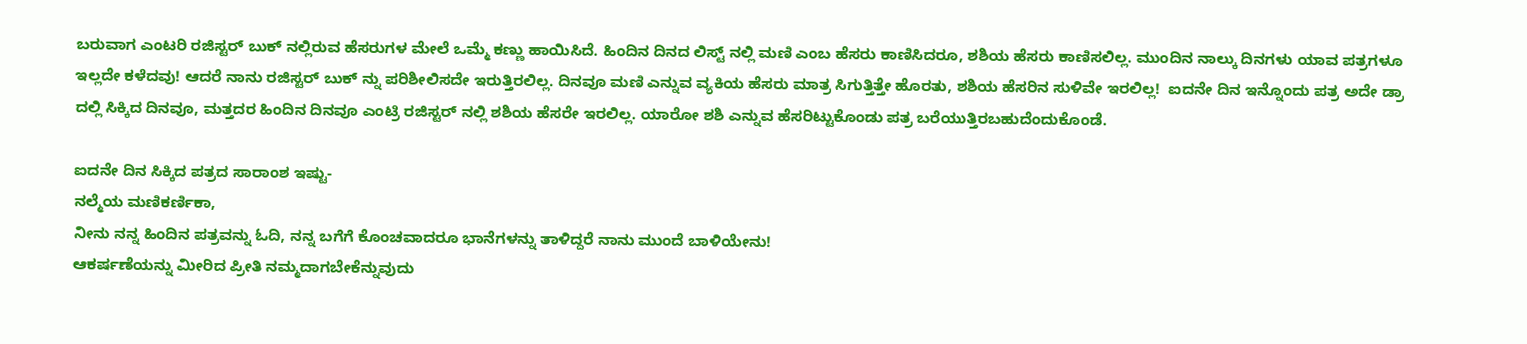ಬರುವಾಗ ಎಂಟರಿ ರಜಿಸ್ಟರ್ ಬುಕ್ ನಲ್ಲಿರುವ ಹೆಸರುಗಳ ಮೇಲೆ ಒಮ್ಮೆ ಕಣ್ಣು ಹಾಯಿಸಿದೆ. ಹಿಂದಿನ ದಿನದ ಲಿಸ್ಟ್ ನಲ್ಲಿ ಮಣಿ ಎಂಬ ಹೆಸರು ಕಾಣಿಸಿದರೂ, ಶಶಿಯ ಹೆಸರು ಕಾಣಿಸಲಿಲ್ಲ. ಮುಂದಿನ ನಾಲ್ಕು ದಿನಗಳು ಯಾವ ಪತ್ರಗಳೂ ಇಲ್ಲದೇ ಕಳೆದವು! ಆದರೆ ನಾನು ರಜಿಸ್ಟರ್ ಬುಕ್ ನ್ನು ಪರಿಶೀಲಿಸದೇ ಇರುತ್ತಿರಲಿಲ್ಲ. ದಿನವೂ ಮಣಿ ಎನ್ನುವ ವ್ಯಕಿಯ ಹೆಸರು ಮಾತ್ರ ಸಿಗುತ್ತಿತ್ತೇ ಹೊರತು, ಶಶಿಯ ಹೆಸರಿನ ಸುಳಿವೇ ಇರಲಿಲ್ಲ!  ಐದನೇ ದಿನ ಇನ್ನೊಂದು ಪತ್ರ ಅದೇ ಡ್ರಾ ದಲ್ಲಿ ಸಿಕ್ಕಿದ ದಿನವೂ, ಮತ್ತದರ ಹಿಂದಿನ ದಿನವೂ ಎಂಟ್ರಿ ರಜಿಸ್ಟರ್ ನಲ್ಲಿ ಶಶಿಯ ಹೆಸರೇ ಇರಲಿಲ್ಲ. ಯಾರೋ ಶಶಿ ಎನ್ನುವ ಹೆಸರಿಟ್ಟುಕೊಂಡು ಪತ್ರ ಬರೆಯುತ್ತಿರಬಹುದೆಂದುಕೊಂಡೆ.

ಐದನೇ ದಿನ ಸಿಕ್ಕಿದ ಪತ್ರದ ಸಾರಾಂಶ ಇಷ್ಟು-
ನಲ್ಮೆಯ ಮಣಿಕರ್ಣಿಕಾ,
ನೀನು ನನ್ನ ಹಿಂದಿನ ಪತ್ರವನ್ನು ಓದಿ, ನನ್ನ ಬಗೆಗೆ ಕೊಂಚವಾದರೂ ಭಾನೆಗಳನ್ನು ತಾಳಿದ್ದರೆ ನಾನು ಮುಂದೆ ಬಾಳಿಯೇನು!
ಆಕರ್ಷಣೆಯನ್ನು ಮೀರಿದ ಪ್ರೀತಿ ನಮ್ಮದಾಗಬೇಕೆನ್ನುವುದು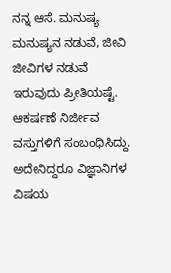ನನ್ನ ಆಸೆ. ಮನುಷ್ಯ ಮನುಷ್ಯನ ನಡುವೆ, ಜೀವಿ ಜೀವಿಗಳ ನಡುವೆ ಇರುವುದು ಪ್ರೀತಿಯಷ್ಟೆ. ಆಕರ್ಷಣೆ ನಿರ್ಜೀವ ವಸ್ತುಗಳಿಗೆ ಸಂಬಂಧಿಸಿದ್ದು. ಅದೇನಿದ್ದರೂ ವಿಜ್ಞಾನಿಗಳ ವಿಷಯ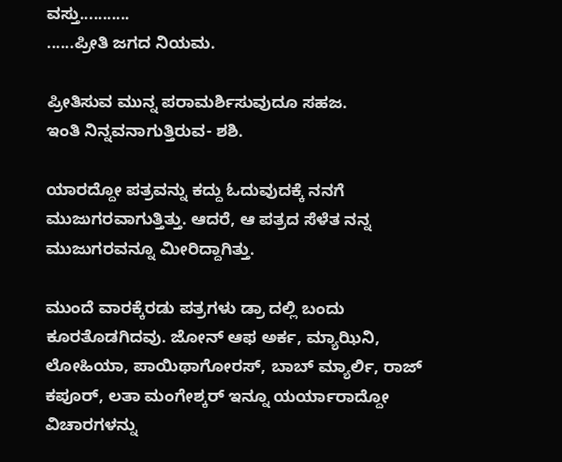ವಸ್ತು...........
......ಪ್ರೀತಿ ಜಗದ ನಿಯಮ.

ಪ್ರೀತಿಸುವ ಮುನ್ನ ಪರಾಮರ್ಶಿಸುವುದೂ ಸಹಜ.
ಇಂತಿ ನಿನ್ನವನಾಗುತ್ತಿರುವ- ಶಶಿ.

ಯಾರದ್ದೋ ಪತ್ರವನ್ನು ಕದ್ದು ಓದುವುದಕ್ಕೆ ನನಗೆ ಮುಜುಗರವಾಗುತ್ತಿತ್ತು. ಆದರೆ, ಆ ಪತ್ರದ ಸೆಳೆತ ನನ್ನ ಮುಜುಗರವನ್ನೂ ಮೀರಿದ್ದಾಗಿತ್ತು.

ಮುಂದೆ ವಾರಕ್ಕೆರಡು ಪತ್ರಗಳು ಡ್ರಾ ದಲ್ಲಿ ಬಂದು ಕೂರತೊಡಗಿದವು. ಜೋನ್ ಆಫ ಅರ್ಕ, ಮ್ಯಾಝಿನಿ, ಲೋಹಿಯಾ, ಪಾಯಿಥಾಗೋರಸ್, ಬಾಬ್ ಮ್ಯಾರ್ಲಿ, ರಾಜ್ ಕಪೂರ್, ಲತಾ ಮಂಗೇಶ್ಕರ್ ಇನ್ನೂ ಯರ್ಯಾರಾದ್ದೋ ವಿಚಾರಗಳನ್ನು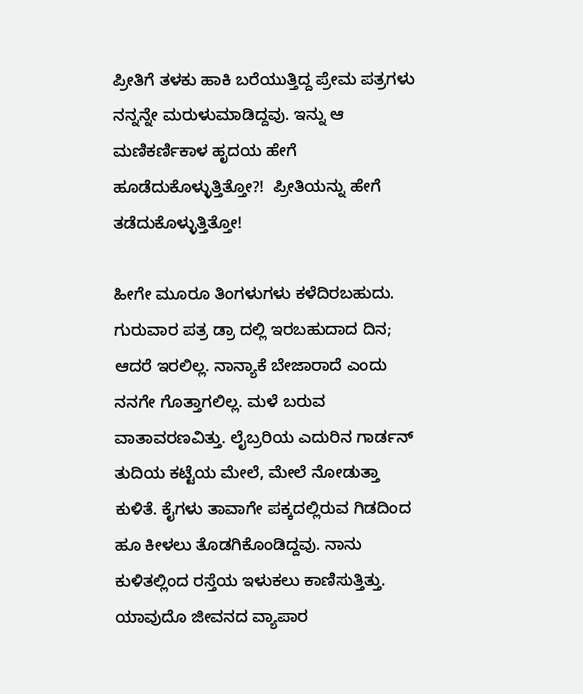ಪ್ರೀತಿಗೆ ತಳಕು ಹಾಕಿ ಬರೆಯುತ್ತಿದ್ದ ಪ್ರೇಮ ಪತ್ರಗಳು ನನ್ನನ್ನೇ ಮರುಳುಮಾಡಿದ್ದವು. ಇನ್ನು ಆ ಮಣಿಕರ್ಣಿಕಾಳ ಹೃದಯ ಹೇಗೆ ಹೂಡೆದುಕೊಳ್ಳುತ್ತಿತ್ತೋ?!  ಪ್ರೀತಿಯನ್ನು ಹೇಗೆ ತಡೆದುಕೊಳ್ಳುತ್ತಿತ್ತೋ!

ಹೀಗೇ ಮೂರೂ ತಿಂಗಳುಗಳು ಕಳೆದಿರಬಹುದು. ಗುರುವಾರ ಪತ್ರ ಡ್ರಾ ದಲ್ಲಿ ಇರಬಹುದಾದ ದಿನ; ಆದರೆ ಇರಲಿಲ್ಲ. ನಾನ್ಯಾಕೆ ಬೇಜಾರಾದೆ ಎಂದು ನನಗೇ ಗೊತ್ತಾಗಲಿಲ್ಲ. ಮಳೆ ಬರುವ ವಾತಾವರಣವಿತ್ತು. ಲೈಬ್ರರಿಯ ಎದುರಿನ ಗಾರ್ಡನ್ ತುದಿಯ ಕಟ್ಟೆಯ ಮೇಲೆ, ಮೇಲೆ ನೋಡುತ್ತಾ ಕುಳಿತೆ. ಕೈಗಳು ತಾವಾಗೇ ಪಕ್ಕದಲ್ಲಿರುವ ಗಿಡದಿಂದ ಹೂ ಕೀಳಲು ತೊಡಗಿಕೊಂಡಿದ್ದವು. ನಾನು ಕುಳಿತಲ್ಲಿಂದ ರಸ್ತೆಯ ಇಳುಕಲು ಕಾಣಿಸುತ್ತಿತ್ತು. ಯಾವುದೊ ಜೀವನದ ವ್ಯಾಪಾರ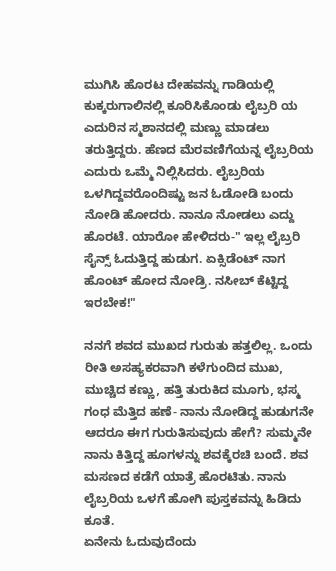ಮುಗಿಸಿ ಹೊರಟ ದೇಹವನ್ನು ಗಾಡಿಯಲ್ಲಿ ಕುಕ್ಕರುಗಾಲಿನಲ್ಲಿ ಕೂರಿಸಿಕೊಂಡು ಲೈಬ್ರರಿ ಯ ಎದುರಿನ ಸ್ಮಶಾನದಲ್ಲಿ ಮಣ್ಣು ಮಾಡಲು ತರುತ್ತಿದ್ದರು. ಹೆಣದ ಮೆರವಣಿಗೆಯನ್ನ ಲೈಬ್ರರಿಯ ಎದುರು ಒಮ್ಮೆ ನಿಲ್ಲಿಸಿದರು. ಲೈಬ್ರರಿಯ ಒಳಗಿದ್ದವರೊಂದಿಷ್ಟು ಜನ ಓಡೋಡಿ ಬಂದು ನೋಡಿ ಹೋದರು. ನಾನೂ ನೋಡಲು ಎದ್ದು ಹೊರಟೆ. ಯಾರೋ ಹೇಳಿದರು-" ಇಲ್ಲ ಲೈಬ್ರರಿ ಸೈನ್ಸ್ ಓದುತ್ತಿದ್ದ ಹುಡುಗ. ಏಕ್ಸಿಡೆಂಟ್ ನಾಗ ಹೊಂಟ್ ಹೋದ ನೋಡ್ರಿ. ನಸೀಬ್ ಕೆಟ್ಟಿದ್ದ ಇರಬೇಕ!"

ನನಗೆ ಶವದ ಮುಖದ ಗುರುತು ಹತ್ತಲಿಲ್ಲ. ಒಂದು ರೀತಿ ಅಸಹ್ಯಕರವಾಗಿ ಕಳೆಗುಂದಿದ ಮುಖ, ಮುಚ್ಚಿದ ಕಣ್ಣು, ಹತ್ತಿ ತುರುಕಿದ ಮೂಗು, ಭಸ್ಮ ಗಂಧ ಮೆತ್ತಿದ ಹಣೆ- ನಾನು ನೋಡಿದ್ದ ಹುಡುಗನೇ ಆದರೂ ಈಗ ಗುರುತಿಸುವುದು ಹೇಗೆ? ಸುಮ್ಮನೇ ನಾನು ಕಿತ್ತಿದ್ದ ಹೂಗಳನ್ನು ಶವಕ್ಕೆರಚಿ ಬಂದೆ. ಶವ ಮಸಣದ ಕಡೆಗೆ ಯಾತ್ರೆ ಹೊರಟಿತು. ನಾನು ಲೈಬ್ರರಿಯ ಒಳಗೆ ಹೋಗಿ ಪುಸ್ತಕವನ್ನು ಹಿಡಿದು ಕೂತೆ.
ಏನೇನು ಓದುವುದೆಂದು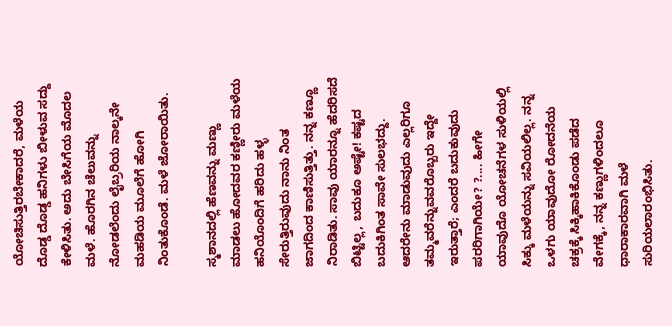ಯೋಚಿಸುತ್ತಿರಬೇಕಾದರೆ, ಮಳೆಯ ದೊಡ್ಡ ದೊಡ್ಡ ಹನಿಗಳು ಬೀಳುವ ಸದ್ದು ಕೇಳಿಸಿತು. ಅದು ಬೇಸಿಗೆಯ ಮೊದಲ ಮಳೆ. ಹೊರಗಿನ ಚೆಲುವನ್ನು ನೋಡಲೆಂದು ಲೈಬ್ರರಿಯ ನಾಲ್ಕನೇ ಮಹಡಿಯ ಮೂಲೆಗೆ ಹೋಗಿ ನಿಂತುಕೊಂಡೆ. ಮಳೆ ಜೋರಾಯಿತು.

ಸ್ಮಶಾನದಲ್ಲಿ ಹೆಣವನ್ನು ಮಣ್ಣು ಮಾಡಲು ಹೋದವರ ಕಣ್ಣೀರು ಮಳೆಯ ಹನಿಯೊಂದಿಗೆ ಹರಿದು ಹಳ್ಳ ಸೇರುತ್ತಿರುವುದು ನಾನು ನಿಂತ ಜಾಗದಿಂದ ಕಾಣಿಸುತ್ತಿತ್ತು. ನನ್ನ ಕಣ್ಣೂ ನಿರಾಡಿತು. ಸಾವು ಯಾರನ್ನೂ ಹೆದರಿಸದೆ ಬಿಟ್ಟಿಲ್ಲ, ಬದುಕೂ ಅಷ್ಟೇ! ಕಷ್ಟದ ಬದುಕಿಗಿಂತ ಸಾವೇ ಸುಲಭದ್ದು. ಆದರೇನು ಮಾಡುವುದು ಎಲ್ಲರಿಗೂ ತಮ್ಮವರೆನ್ನುವವರೊಬ್ಬರು ಇದ್ದೇ ಇರುತ್ತಾರೆ; ಎಂದರೆ ಬದುಕುವುದು ಪರರಿಗಾಗಿಯೇ? ?.... ಹೀಗೇ ಯಾವುದೊ ಯೋಚನೆಗಳ ಸುಳಿಯಲ್ಲಿ ಸಿಕ್ಕು ಮಳೆಯನ್ನು ಸವಿಯಲಿಲ್ಲ. ನನ್ನ ಒಳಗು ಯಾವುದೋ ರೋದನೆಯ ಚಕ್ರಕ್ಕೆ ಸಿಕ್ಕಿಹಾಕಿಕೊಂಡು ಪಡೆದ ವೇಗಕ್ಕೆ, ನನ್ನ ಕಣ್ಣುಗಳಿಂದಲೂ ಧಾರಾಕಾರವಾಗಿ ಮಳೆ ಸುರಿಯಲಾರಂಭಿಸಿತು.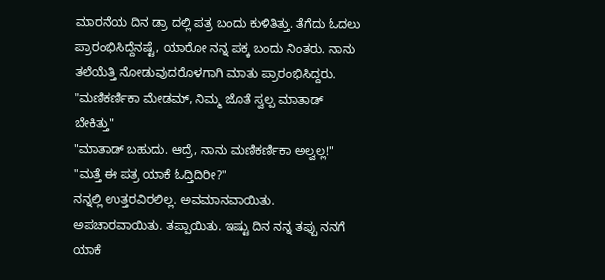ಮಾರನೆಯ ದಿನ ಡ್ರಾ ದಲ್ಲಿ ಪತ್ರ ಬಂದು ಕುಳಿತಿತ್ತು. ತೆಗೆದು ಓದಲು ಪ್ರಾರಂಭಿಸಿದ್ದೆನಷ್ಟೆ, ಯಾರೋ ನನ್ನ ಪಕ್ಕ ಬಂದು ನಿಂತರು. ನಾನು ತಲೆಯೆತ್ತಿ ನೋಡುವುದರೊಳಗಾಗಿ ಮಾತು ಪ್ರಾರಂಭಿಸಿದ್ದರು. "ಮಣಿಕರ್ಣಿಕಾ ಮೇಡಮ್, ನಿಮ್ಮ ಜೊತೆ ಸ್ವಲ್ಪ ಮಾತಾಡ್ ಬೇಕಿತ್ತು"
"ಮಾತಾಡ್ ಬಹುದು. ಆದ್ರೆ, ನಾನು ಮಣಿಕರ್ಣಿಕಾ ಅಲ್ವಲ್ಲ!"
"ಮತ್ತೆ ಈ ಪತ್ರ ಯಾಕೆ ಓದ್ತಿದಿರೀ?"
ನನ್ನಲ್ಲಿ ಉತ್ತರವಿರಲಿಲ್ಲ. ಅವಮಾನವಾಯಿತು. ಅಪಚಾರವಾಯಿತು. ತಪ್ಪಾಯಿತು. ಇಷ್ಟು ದಿನ ನನ್ನ ತಪ್ಪು ನನಗೆ ಯಾಕೆ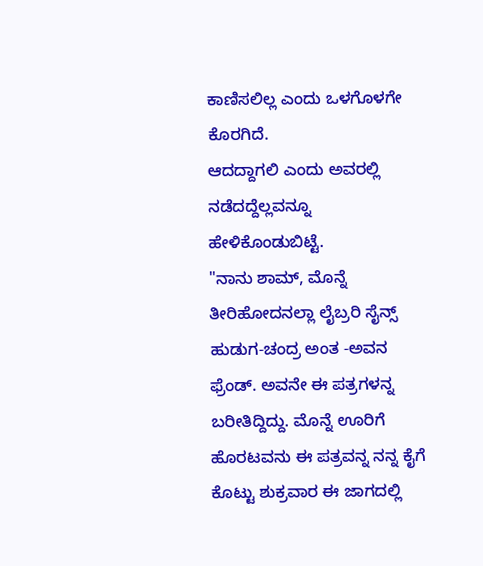ಕಾಣಿಸಲಿಲ್ಲ ಎಂದು ಒಳಗೊಳಗೇ ಕೊರಗಿದೆ.
ಆದದ್ದಾಗಲಿ ಎಂದು ಅವರಲ್ಲಿ ನಡೆದದ್ದೆಲ್ಲವನ್ನೂ ಹೇಳಿಕೊಂಡುಬಿಟ್ಟೆ.
"ನಾನು ಶಾಮ್, ಮೊನ್ನೆ ತೀರಿಹೋದನಲ್ಲಾ ಲೈಬ್ರರಿ ಸೈನ್ಸ್ ಹುಡುಗ-ಚಂದ್ರ ಅಂತ -ಅವನ ಫ್ರೆಂಡ್. ಅವನೇ ಈ ಪತ್ರಗಳನ್ನ ಬರೀತಿದ್ದಿದ್ದು. ಮೊನ್ನೆ ಊರಿಗೆ ಹೊರಟವನು ಈ ಪತ್ರವನ್ನ ನನ್ನ ಕೈಗೆ ಕೊಟ್ಟು ಶುಕ್ರವಾರ ಈ ಜಾಗದಲ್ಲಿ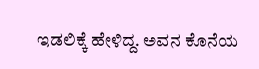ಇಡಲಿಕ್ಕೆ ಹೇಳಿದ್ದ. ಅವನ ಕೊನೆಯ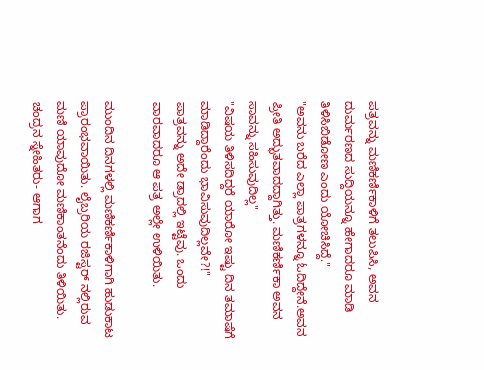ಪತ್ರವನ್ನು ಮಣಿಕರ್ಣಿಕಾಳಿಗೆ ತಲುಪಿಸಿ, ಅವನ ದುರ್ಮರಣದ ಸುದ್ದಿಯನ್ನೂ ಹೇಗಾದರೂ ಮಾಡಿ ತಿಳಿಸಿಬಿಡೋಣ ಎಂದು ಯೋಚಿಸಿದ್ದೆ."
"ಅವನು ಬರೆದ ಎಲ್ಲಾ ಪಾತ್ರಗಳನ್ನೂ ಓದಿದ್ದೇನೆ.ಅವನ ಪ್ರೀತಿ ಅದ್ಭುತವಾದದ್ದಾಗಿತ್ತು. ಮಣಿಕರ್ಣಿಕಾ ಅವನ ಸಾವನ್ನು ಸಹಿಸುವುದಿಲ್ಲ"
"ವಿಷಯ ತಿಳಿಸದಿದ್ದರೆ ಯಾರೋ ಇಷ್ಟು ದಿನ ತಮಾಷೆಗೆ ಮಾಡಿದ್ದಾರೆಂದು ಭಾವಿಸುವುದಿಲ್ಲವೇ?!"
ಪಾತ್ರವನ್ನು ಅದೇ ಡ್ರಾದಲ್ಲಿ ಇಟ್ಟೆವು. ಒಂದು ವಾರವಾದರೂ ಆ ಪತ್ರ ಅಲ್ಲೇ ಉಳಿಯಿತು.

ಮುಂದಿನ ದಿನಗಳಲ್ಲಿ ಮಣಿಕರ್ಣಿಕಾಳಿಗಾಗಿ ಹುಡುಕಾಟ ಪ್ರಾರಂಭವಾಯಿತು. ಲೈಬ್ರರಿಯ ರಜಿಸ್ಟರ್ ನಲ್ಲಿರುವ ಮಣಿ ಯಾವುದೋ ಮಣಿಕಾಂತನೆಂದು ತಿಳಿಯಿತು.
ಚಂದ್ರನ ಸ್ನೇಹಿತರು- ಆಗಾಗ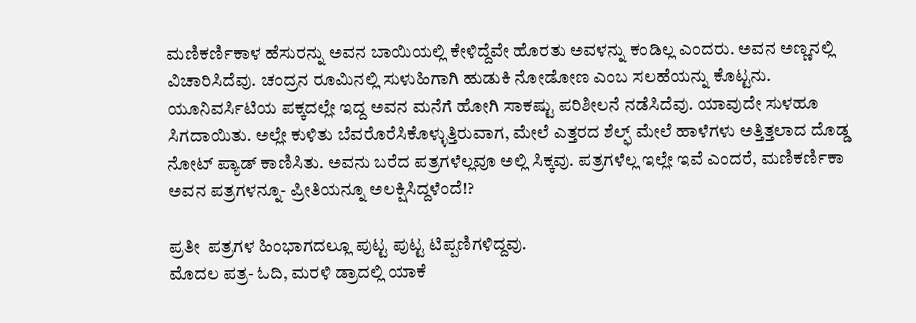ಮಣಿಕರ್ಣಿಕಾಳ ಹೆಸುರನ್ನು ಅವನ ಬಾಯಿಯಲ್ಲಿ ಕೇಳಿದ್ದೆವೇ ಹೊರತು ಅವಳನ್ನು ಕಂಡಿಲ್ಲ ಎಂದರು. ಅವನ ಅಣ್ಣನಲ್ಲಿ ವಿಚಾರಿಸಿದೆವು. ಚಂದ್ರನ ರೂಮಿನಲ್ಲಿ ಸುಳುಹಿಗಾಗಿ ಹುಡುಕಿ ನೋಡೋಣ ಎಂಬ ಸಲಹೆಯನ್ನು ಕೊಟ್ಟನು. ಯೂನಿವರ್ಸಿಟಿಯ ಪಕ್ಕದಲ್ಲೇ ಇದ್ದ ಅವನ ಮನೆಗೆ ಹೋಗಿ ಸಾಕಷ್ಟು ಪರಿಶೀಲನೆ ನಡೆಸಿದೆವು. ಯಾವುದೇ ಸುಳಹೂ ಸಿಗದಾಯಿತು. ಅಲ್ಲೇ ಕುಳಿತು ಬೆವರೊರೆಸಿಕೊಳ್ಳುತ್ತಿರುವಾಗ, ಮೇಲೆ ಎತ್ತರದ ಶೆಲ್ಫ್ ಮೇಲೆ ಹಾಳೆಗಳು ಅತ್ತಿತ್ತಲಾದ ದೊಡ್ಡ ನೋಟ್ ಪ್ಯಾಡ್ ಕಾಣಿಸಿತು. ಅವನು ಬರೆದ ಪತ್ರಗಳೆಲ್ಲವೂ ಅಲ್ಲಿ ಸಿಕ್ಕವು. ಪತ್ರಗಳೆಲ್ಲ ಇಲ್ಲೇ ಇವೆ ಎಂದರೆ, ಮಣಿಕರ್ಣಿಕಾ ಅವನ ಪತ್ರಗಳನ್ನೂ- ಪ್ರೀತಿಯನ್ನೂ ಅಲಕ್ಷಿಸಿದ್ದಳೆಂದೆ!?

ಪ್ರತೀ  ಪತ್ರಗಳ ಹಿಂಭಾಗದಲ್ಲೂ ಪುಟ್ಟ ಪುಟ್ಟ ಟಿಪ್ಪಣಿಗಳಿದ್ದವು.
ಮೊದಲ ಪತ್ರ- ಓದಿ, ಮರಳಿ ಡ್ರಾದಲ್ಲಿ ಯಾಕೆ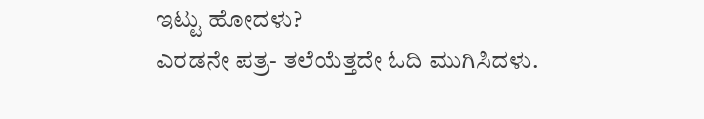ಇಟ್ಟು ಹೋದಳು?
ಎರಡನೇ ಪತ್ರ- ತಲೆಯೆತ್ತದೇ ಓದಿ ಮುಗಿಸಿದಳು.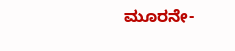ಮೂರನೇ-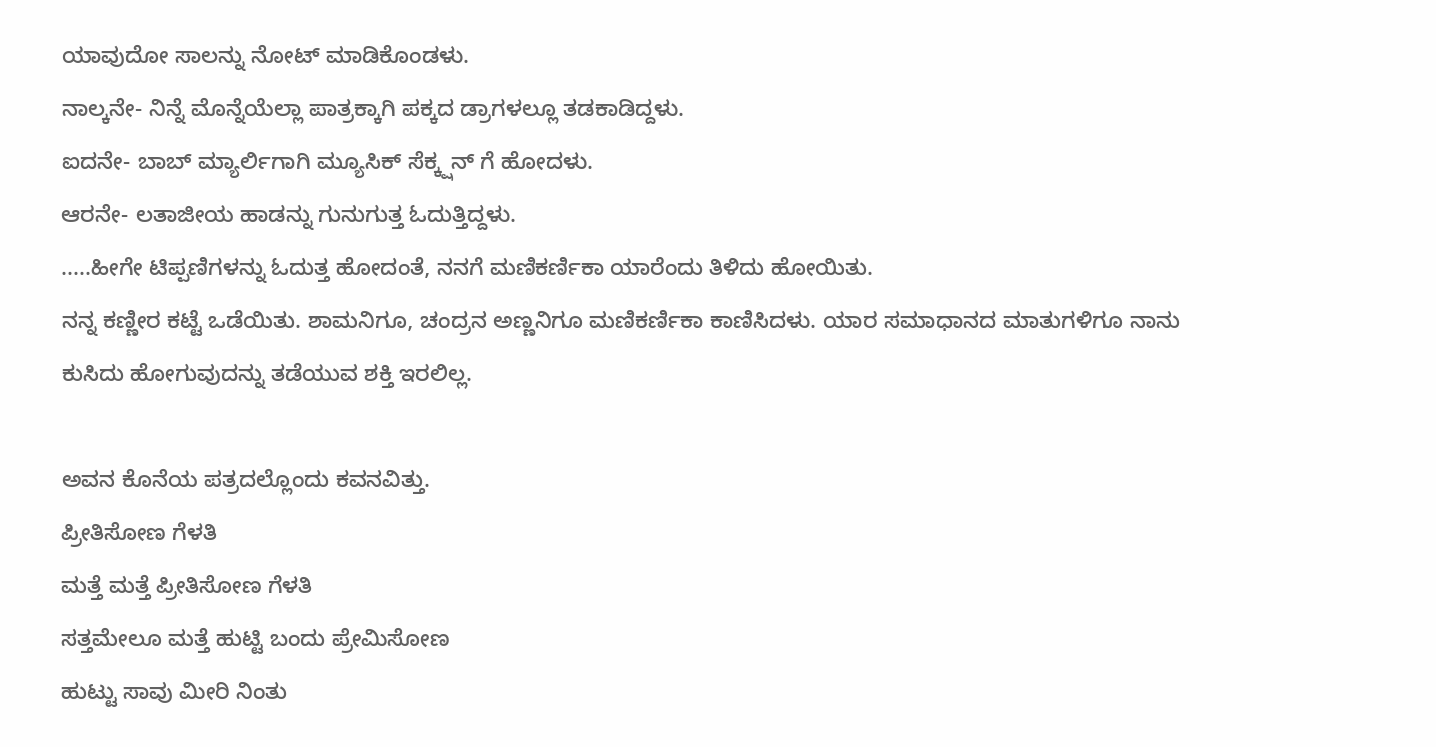ಯಾವುದೋ ಸಾಲನ್ನು ನೋಟ್ ಮಾಡಿಕೊಂಡಳು.
ನಾಲ್ಕನೇ- ನಿನ್ನೆ ಮೊನ್ನೆಯೆಲ್ಲಾ ಪಾತ್ರಕ್ಕಾಗಿ ಪಕ್ಕದ ಡ್ರಾಗಳಲ್ಲೂ ತಡಕಾಡಿದ್ದಳು.
ಐದನೇ- ಬಾಬ್ ಮ್ಯಾರ್ಲಿಗಾಗಿ ಮ್ಯೂಸಿಕ್ ಸೆಕ್ಕ್ಷನ್ ಗೆ ಹೋದಳು.
ಆರನೇ- ಲತಾಜೀಯ ಹಾಡನ್ನು ಗುನುಗುತ್ತ ಓದುತ್ತಿದ್ದಳು.
.....ಹೀಗೇ ಟಿಪ್ಪಣಿಗಳನ್ನು ಓದುತ್ತ ಹೋದಂತೆ, ನನಗೆ ಮಣಿಕರ್ಣಿಕಾ ಯಾರೆಂದು ತಿಳಿದು ಹೋಯಿತು.
ನನ್ನ ಕಣ್ಣೀರ ಕಟ್ಟೆ ಒಡೆಯಿತು. ಶಾಮನಿಗೂ, ಚಂದ್ರನ ಅಣ್ಣನಿಗೂ ಮಣಿಕರ್ಣಿಕಾ ಕಾಣಿಸಿದಳು. ಯಾರ ಸಮಾಧಾನದ ಮಾತುಗಳಿಗೂ ನಾನು ಕುಸಿದು ಹೋಗುವುದನ್ನು ತಡೆಯುವ ಶಕ್ತಿ ಇರಲಿಲ್ಲ.

ಅವನ ಕೊನೆಯ ಪತ್ರದಲ್ಲೊಂದು ಕವನವಿತ್ತು.
ಪ್ರೀತಿಸೋಣ ಗೆಳತಿ
ಮತ್ತೆ ಮತ್ತೆ ಪ್ರೀತಿಸೋಣ ಗೆಳತಿ
ಸತ್ತಮೇಲೂ ಮತ್ತೆ ಹುಟ್ಟಿ ಬಂದು ಪ್ರೇಮಿಸೋಣ
ಹುಟ್ಟು ಸಾವು ಮೀರಿ ನಿಂತು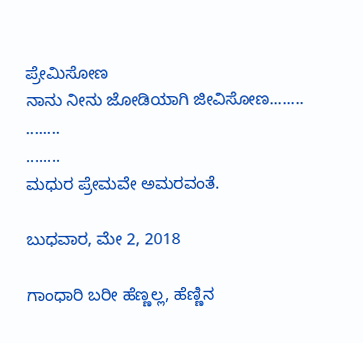ಪ್ರೇಮಿಸೋಣ
ನಾನು ನೀನು ಜೋಡಿಯಾಗಿ ಜೀವಿಸೋಣ........
........
........
ಮಧುರ ಪ್ರೇಮವೇ ಅಮರವಂತೆ.

ಬುಧವಾರ, ಮೇ 2, 2018

ಗಾಂಧಾರಿ ಬರೀ ಹೆಣ್ಣಲ್ಲ, ಹೆಣ್ಣಿನ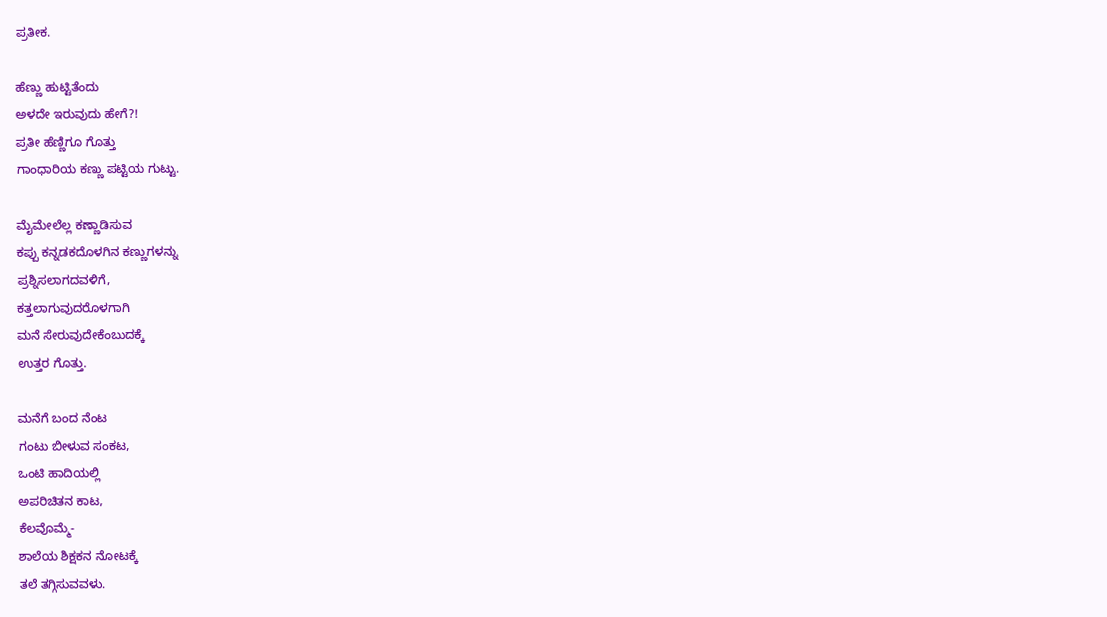ಪ್ರತೀಕ.

ಹೆಣ್ಣು ಹುಟ್ಟಿತೆಂದು
ಅಳದೇ ಇರುವುದು ಹೇಗೆ?!
ಪ್ರತೀ ಹೆಣ್ಣಿಗೂ ಗೊತ್ತು
ಗಾಂಧಾರಿಯ ಕಣ್ಣು ಪಟ್ಟಿಯ ಗುಟ್ಟು.

ಮೈಮೇಲೆಲ್ಲ ಕಣ್ಣಾಡಿಸುವ
ಕಪ್ಪು ಕನ್ನಡಕದೊಳಗಿನ ಕಣ್ಣುಗಳನ್ನು
ಪ್ರಶ್ನಿಸಲಾಗದವಳಿಗೆ,
ಕತ್ತಲಾಗುವುದರೊಳಗಾಗಿ
ಮನೆ ಸೇರುವುದೇಕೆಂಬುದಕ್ಕೆ
ಉತ್ತರ ಗೊತ್ತು.

ಮನೆಗೆ ಬಂದ ನೆಂಟ
ಗಂಟು ಬೀಳುವ ಸಂಕಟ,
ಒಂಟಿ ಹಾದಿಯಲ್ಲಿ
ಅಪರಿಚಿತನ ಕಾಟ,
ಕೆಲವೊಮ್ಮೆ-
ಶಾಲೆಯ ಶಿಕ್ಷಕನ ನೋಟಕ್ಕೆ
ತಲೆ ತಗ್ಗಿಸುವವಳು.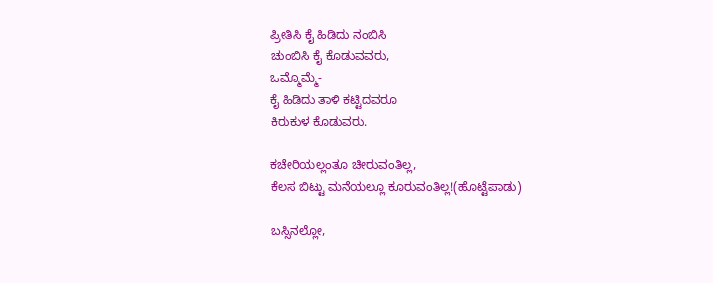ಪ್ರೀತಿಸಿ ಕೈ ಹಿಡಿದು ನಂಬಿಸಿ
ಚುಂಬಿಸಿ ಕೈ ಕೊಡುವವರು,
ಒಮ್ಮೊಮ್ಮೆ-
ಕೈ ಹಿಡಿದು ತಾಳಿ ಕಟ್ಟಿದವರೂ
ಕಿರುಕುಳ ಕೊಡುವರು.

ಕಚೇರಿಯಲ್ಲಂತೂ ಚೀರುವಂತಿಲ್ಲ,
ಕೆಲಸ ಬಿಟ್ಟು ಮನೆಯಲ್ಲೂ ಕೂರುವಂತಿಲ್ಲ!(ಹೊಟ್ಟೆಪಾಡು)

ಬಸ್ಸಿನಲ್ಲೋ,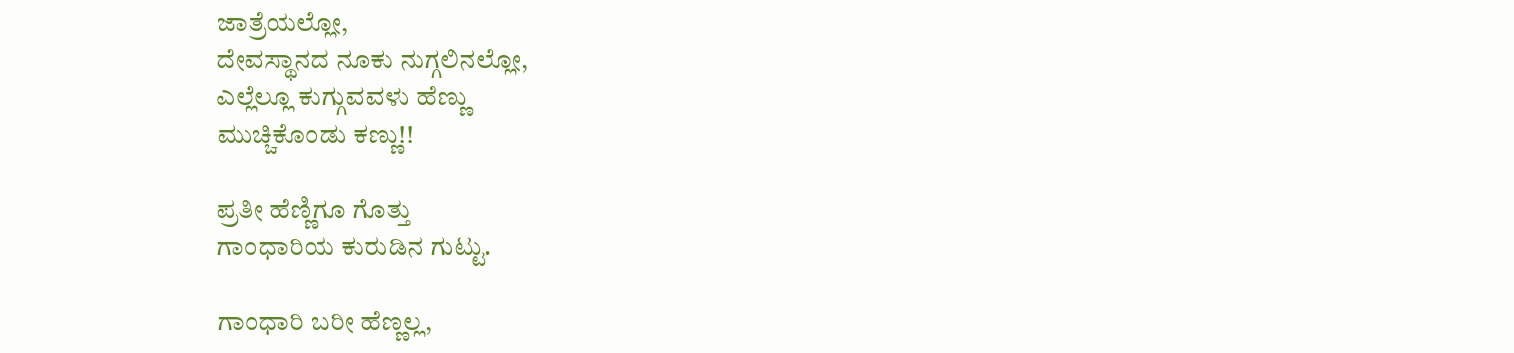ಜಾತ್ರೆಯಲ್ಲೋ,
ದೇವಸ್ಥಾನದ ನೂಕು ನುಗ್ಗಲಿನಲ್ಲೋ,
ಎಲ್ಲೆಲ್ಲೂ ಕುಗ್ಗುವವಳು ಹೆಣ್ಣು
ಮುಚ್ಚಿಕೊಂಡು ಕಣ್ಣು!!

ಪ್ರತೀ ಹೆಣ್ಣಿಗೂ ಗೊತ್ತು
ಗಾಂಧಾರಿಯ ಕುರುಡಿನ ಗುಟ್ಟು.

ಗಾಂಧಾರಿ ಬರೀ ಹೆಣ್ಣಲ್ಲ,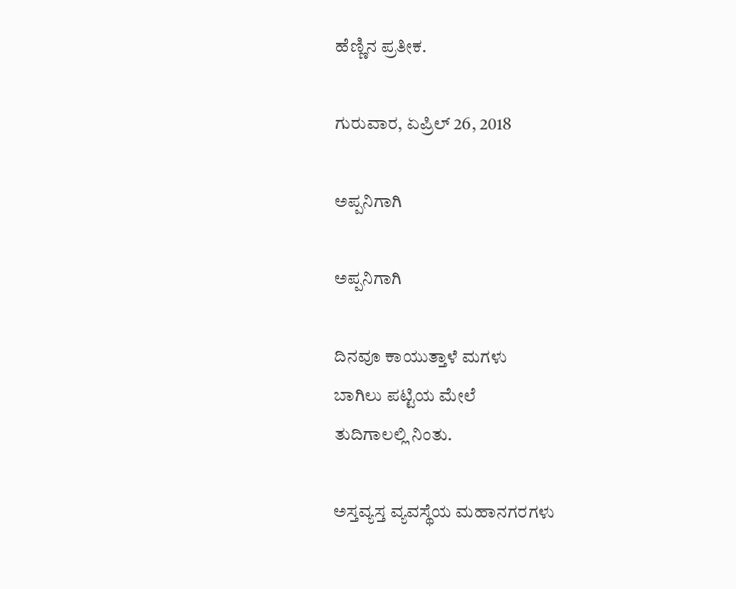ಹೆಣ್ಣಿನ ಪ್ರತೀಕ.

ಗುರುವಾರ, ಏಪ್ರಿಲ್ 26, 2018

ಅಪ್ಪನಿಗಾಗಿ

ಅಪ್ಪನಿಗಾಗಿ

ದಿನವೂ ಕಾಯುತ್ತಾಳೆ ಮಗಳು
ಬಾಗಿಲು ಪಟ್ಟಿಯ ಮೇಲೆ
ತುದಿಗಾಲಲ್ಲಿ ನಿಂತು.

ಅಸ್ತವ್ಯಸ್ತ ವ್ಯವಸ್ಥೆಯ ಮಹಾನಗರಗಳು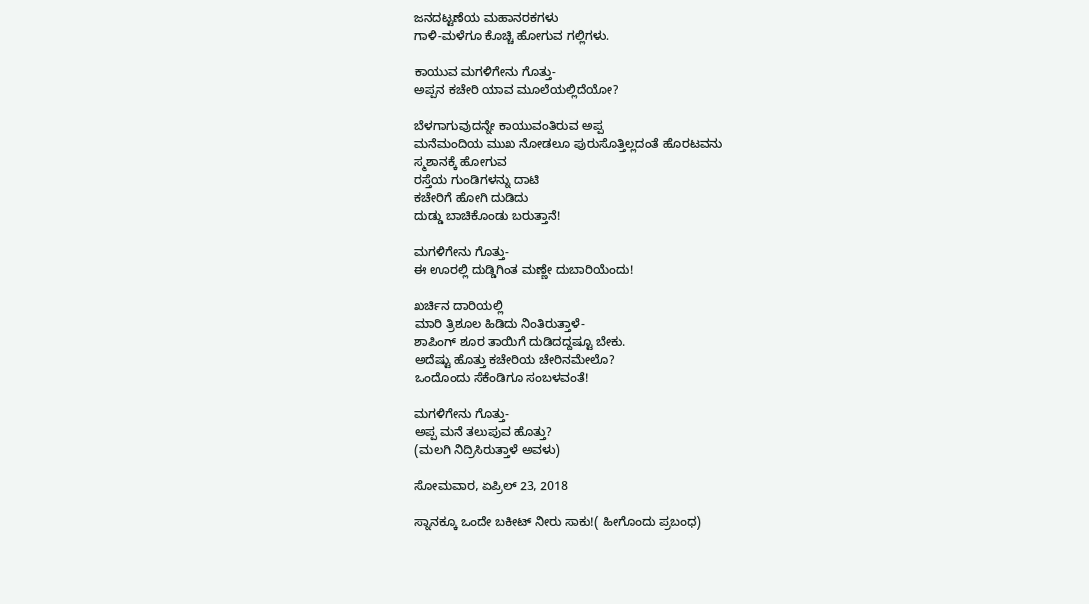ಜನದಟ್ಟಣೆಯ ಮಹಾನರಕಗಳು
ಗಾಳಿ-ಮಳೆಗೂ ಕೊಚ್ಚಿ ಹೋಗುವ ಗಲ್ಲಿಗಳು.

ಕಾಯುವ ಮಗಳಿಗೇನು ಗೊತ್ತು-
ಅಪ್ಪನ ಕಚೇರಿ ಯಾವ ಮೂಲೆಯಲ್ಲಿದೆಯೋ?

ಬೆಳಗಾಗುವುದನ್ನೇ ಕಾಯುವಂತಿರುವ ಅಪ್ಪ
ಮನೆಮಂದಿಯ ಮುಖ ನೋಡಲೂ ಪುರುಸೊತ್ತಿಲ್ಲದಂತೆ ಹೊರಟವನು
ಸ್ಮಶಾನಕ್ಕೆ ಹೋಗುವ
ರಸ್ತೆಯ ಗುಂಡಿಗಳನ್ನು ದಾಟಿ
ಕಚೇರಿಗೆ ಹೋಗಿ ದುಡಿದು
ದುಡ್ಡು ಬಾಚಿಕೊಂಡು ಬರುತ್ತಾನೆ!

ಮಗಳಿಗೇನು ಗೊತ್ತು-
ಈ ಊರಲ್ಲಿ ದುಡ್ಡಿಗಿಂತ ಮಣ್ಣೇ ದುಬಾರಿಯೆಂದು!

ಖರ್ಚಿನ ದಾರಿಯಲ್ಲಿ
ಮಾರಿ ತ್ರಿಶೂಲ ಹಿಡಿದು ನಿಂತಿರುತ್ತಾಳೆ-
ಶಾಪಿಂಗ್ ಶೂರ ತಾಯಿಗೆ ದುಡಿದದ್ದಷ್ಟೂ ಬೇಕು.
ಅದೆಷ್ಟು ಹೊತ್ತು ಕಚೇರಿಯ ಚೇರಿನಮೇಲೊ?
ಒಂದೊಂದು ಸೆಕೆಂಡಿಗೂ ಸಂಬಳವಂತೆ!

ಮಗಳಿಗೇನು ಗೊತ್ತು-
ಅಪ್ಪ ಮನೆ ತಲುಪುವ ಹೊತ್ತು?
(ಮಲಗಿ ನಿದ್ರಿಸಿರುತ್ತಾಳೆ ಅವಳು)

ಸೋಮವಾರ, ಏಪ್ರಿಲ್ 23, 2018

ಸ್ನಾನಕ್ಕೂ ಒಂದೇ ಬಕೀಟ್ ನೀರು ಸಾಕು!( ಹೀಗೊಂದು ಪ್ರಬಂಧ)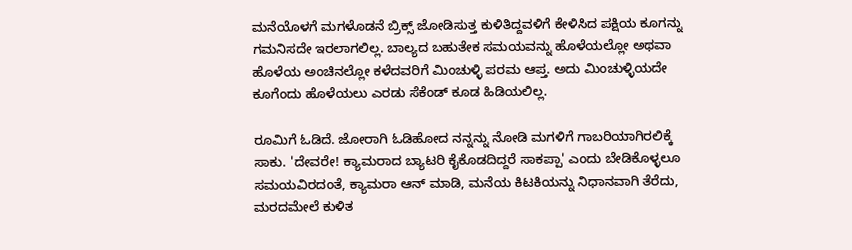ಮನೆಯೊಳಗೆ ಮಗಳೊಡನೆ ಬ್ರಿಕ್ಸ್ ಜೋಡಿಸುತ್ತ ಕುಳಿತಿದ್ದವಳಿಗೆ ಕೇಳಿಸಿದ ಪಕ್ಷಿಯ ಕೂಗನ್ನು ಗಮನಿಸದೇ ಇರಲಾಗಲಿಲ್ಲ. ಬಾಲ್ಯದ ಬಹುತೇಕ ಸಮಯವನ್ನು ಹೊಳೆಯಲ್ಲೋ ಅಥವಾ ಹೊಳೆಯ ಅಂಚಿನಲ್ಲೋ ಕಳೆದವರಿಗೆ ಮಿಂಚುಳ್ಳಿ ಪರಮ ಆಪ್ತ. ಅದು ಮಿಂಚುಳ್ಳಿಯದೇ ಕೂಗೆಂದು ಹೊಳೆಯಲು ಎರಡು ಸೆಕೆಂಡ್ ಕೂಡ ಹಿಡಿಯಲಿಲ್ಲ.

ರೂಮಿಗೆ ಓಡಿದೆ. ಜೋರಾಗಿ ಓಡಿಹೋದ ನನ್ನನ್ನು ನೋಡಿ ಮಗಳಿಗೆ ಗಾಬರಿಯಾಗಿರಲಿಕ್ಕೆ ಸಾಕು. 'ದೇವರೇ! ಕ್ಯಾಮರಾದ ಬ್ಯಾಟರಿ ಕೈಕೊಡದಿದ್ದರೆ ಸಾಕಪ್ಪಾ' ಎಂದು ಬೇಡಿಕೊಳ್ಳಲೂ ಸಮಯವಿರದಂತೆ, ಕ್ಯಾಮರಾ ಆನ್ ಮಾಡಿ, ಮನೆಯ ಕಿಟಕಿಯನ್ನು ನಿಧಾನವಾಗಿ ತೆರೆದು,     ಮರದಮೇಲೆ ಕುಳಿತ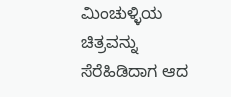ಮಿಂಚುಳ್ಳಿಯ ಚಿತ್ರವನ್ನು ಸೆರೆಹಿಡಿದಾಗ ಆದ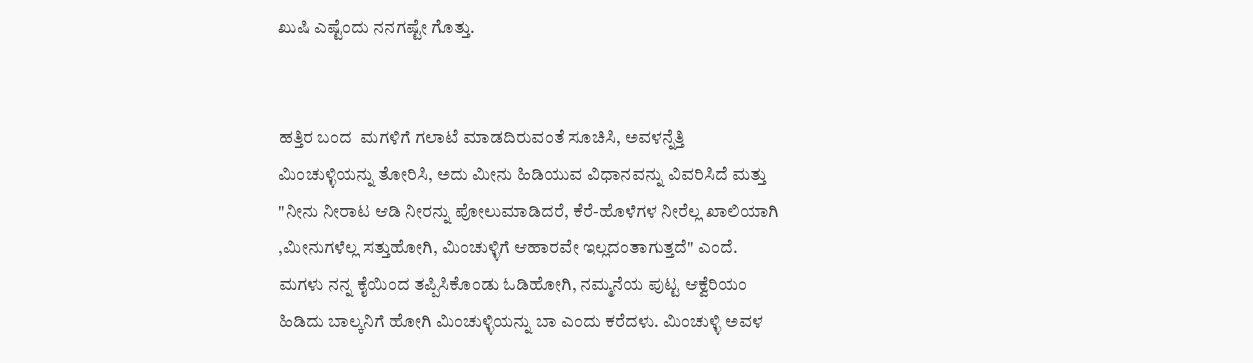ಖುಷಿ ಎಷ್ಟೆಂದು ನನಗಷ್ಟೇ ಗೊತ್ತು.


ಹತ್ತಿರ ಬಂದ  ಮಗಳಿಗೆ ಗಲಾಟೆ ಮಾಡದಿರುವಂತೆ ಸೂಚಿಸಿ, ಅವಳನ್ನೆತ್ತಿ ಮಿಂಚುಳ್ಳಿಯನ್ನು ತೋರಿಸಿ, ಅದು ಮೀನು ಹಿಡಿಯುವ ವಿಧಾನವನ್ನು ವಿವರಿಸಿದೆ ಮತ್ತು "ನೀನು ನೀರಾಟ ಆಡಿ ನೀರನ್ನು ಪೋಲುಮಾಡಿದರೆ, ಕೆರೆ-ಹೊಳೆಗಳ ನೀರೆಲ್ಲ ಖಾಲಿಯಾಗಿ ,ಮೀನುಗಳೆಲ್ಲ ಸತ್ತುಹೋಗಿ, ಮಿಂಚುಳ್ಳಿಗೆ ಆಹಾರವೇ ಇಲ್ಲದಂತಾಗುತ್ತದೆ" ಎಂದೆ. ಮಗಳು ನನ್ನ ಕೈಯಿಂದ ತಪ್ಪಿಸಿಕೊಂಡು ಓಡಿಹೋಗಿ, ನಮ್ಮನೆಯ ಪುಟ್ಟ ಆಕ್ವೆರಿಯಂ ಹಿಡಿದು ಬಾಲ್ಕನಿಗೆ ಹೋಗಿ ಮಿಂಚುಳ್ಳಿಯನ್ನು ಬಾ ಎಂದು ಕರೆದಳು. ಮಿಂಚುಳ್ಳಿ ಅವಳ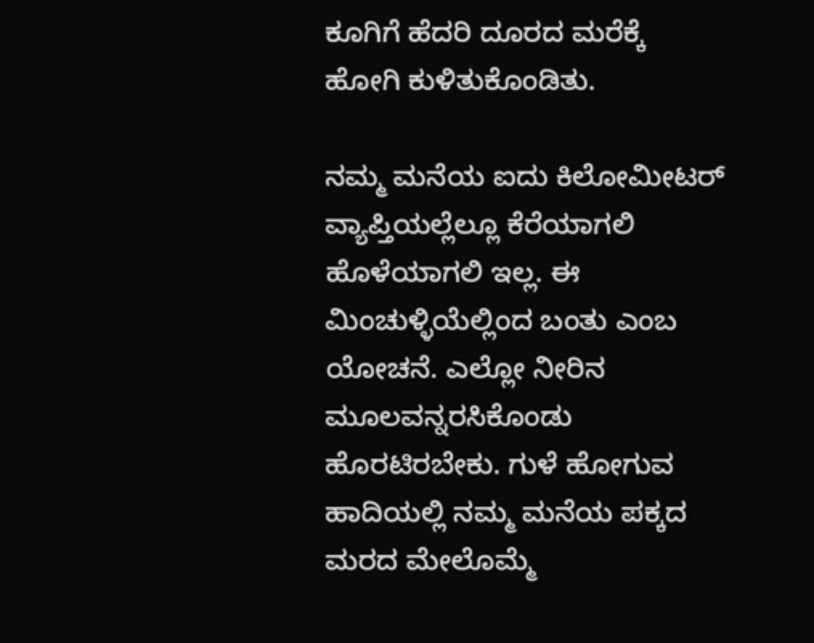ಕೂಗಿಗೆ ಹೆದರಿ ದೂರದ ಮರೆಕ್ಕೆ ಹೋಗಿ ಕುಳಿತುಕೊಂಡಿತು.

ನಮ್ಮ ಮನೆಯ ಐದು ಕಿಲೋಮೀಟರ್ ವ್ಯಾಪ್ತಿಯಲ್ಲೆಲ್ಲೂ ಕೆರೆಯಾಗಲಿ ಹೊಳೆಯಾಗಲಿ ಇಲ್ಲ. ಈ ಮಿಂಚುಳ್ಳಿಯೆಲ್ಲಿಂದ ಬಂತು ಎಂಬ ಯೋಚನೆ. ಎಲ್ಲೋ ನೀರಿನ ಮೂಲವನ್ನರಸಿಕೊಂಡು ಹೊರಟಿರಬೇಕು. ಗುಳೆ ಹೋಗುವ ಹಾದಿಯಲ್ಲಿ ನಮ್ಮ ಮನೆಯ ಪಕ್ಕದ ಮರದ ಮೇಲೊಮ್ಮೆ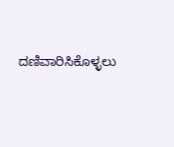ದಣಿವಾರಿಸಿಕೊಳ್ಳಲು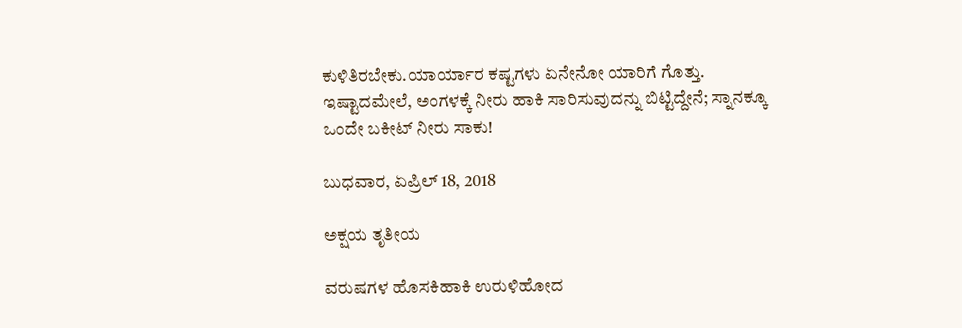ಕುಳಿತಿರಬೇಕು.ಯಾರ್ಯಾರ ಕಷ್ಟಗಳು ಏನೇನೋ ಯಾರಿಗೆ ಗೊತ್ತು.
ಇಷ್ಟಾದಮೇಲೆ, ಅಂಗಳಕ್ಕೆ ನೀರು ಹಾಕಿ ಸಾರಿಸುವುದನ್ನು ಬಿಟ್ಟಿದ್ದೇನೆ; ಸ್ನಾನಕ್ಕೂ ಒಂದೇ ಬಕೀಟ್ ನೀರು ಸಾಕು!

ಬುಧವಾರ, ಏಪ್ರಿಲ್ 18, 2018

ಅಕ್ಷಯ ತೃತೀಯ

ವರುಷಗಳ ಹೊಸಕಿಹಾಕಿ ಉರುಳಿಹೋದ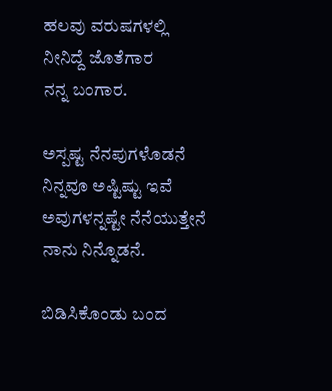ಹಲವು ವರುಷಗಳಲ್ಲಿ
ನೀನಿದ್ದೆ ಜೊತೆಗಾರ
ನನ್ನ ಬಂಗಾರ.

ಅಸ್ಪಷ್ಟ ನೆನಪುಗಳೊಡನೆ
ನಿನ್ನವೂ ಅಷ್ಟಿಷ್ಟು ಇವೆ
ಅವುಗಳನ್ನಷ್ಟೇ ನೆನೆಯುತ್ತೇನೆ
ನಾನು ನಿನ್ನೊಡನೆ.

ಬಿಡಿಸಿಕೊಂಡು ಬಂದ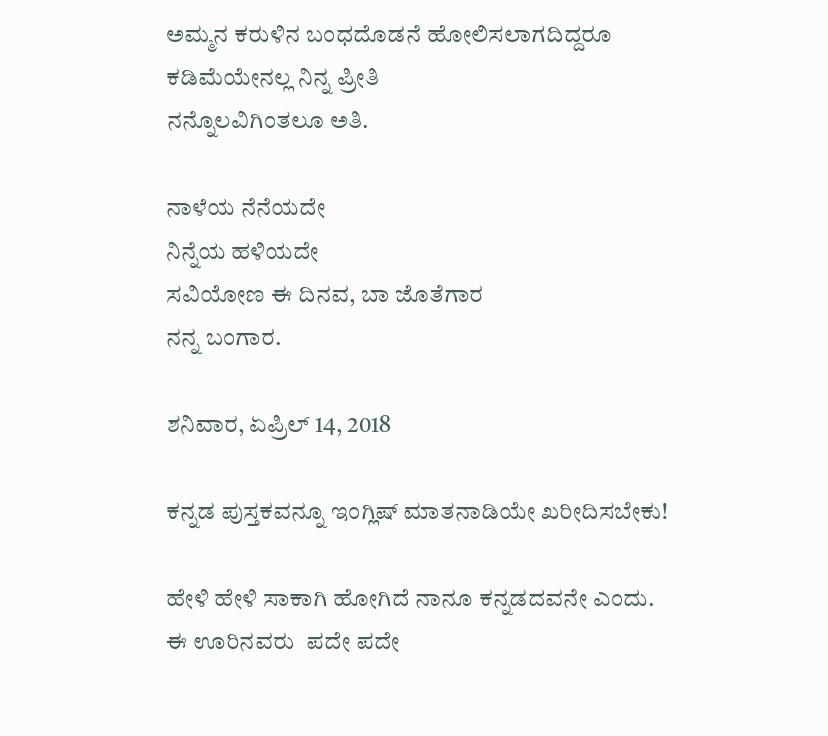ಅಮ್ಮನ ಕರುಳಿನ ಬಂಧದೊಡನೆ ಹೋಲಿಸಲಾಗದಿದ್ದರೂ
ಕಡಿಮೆಯೇನಲ್ಲ ನಿನ್ನ ಪ್ರೀತಿ
ನನ್ನೊಲವಿಗಿಂತಲೂ ಅತಿ.

ನಾಳೆಯ ನೆನೆಯದೇ
ನಿನ್ನೆಯ ಹಳಿಯದೇ
ಸವಿಯೋಣ ಈ ದಿನವ, ಬಾ ಜೊತೆಗಾರ
ನನ್ನ ಬಂಗಾರ.

ಶನಿವಾರ, ಏಪ್ರಿಲ್ 14, 2018

ಕನ್ನಡ ಪುಸ್ತಕವನ್ನೂ ಇಂಗ್ಲಿಷ್ ಮಾತನಾಡಿಯೇ ಖರೀದಿಸಬೇಕು!

ಹೇಳಿ ಹೇಳಿ ಸಾಕಾಗಿ ಹೋಗಿದೆ ನಾನೂ ಕನ್ನಡದವನೇ ಎಂದು.
ಈ ಊರಿನವರು  ಪದೇ ಪದೇ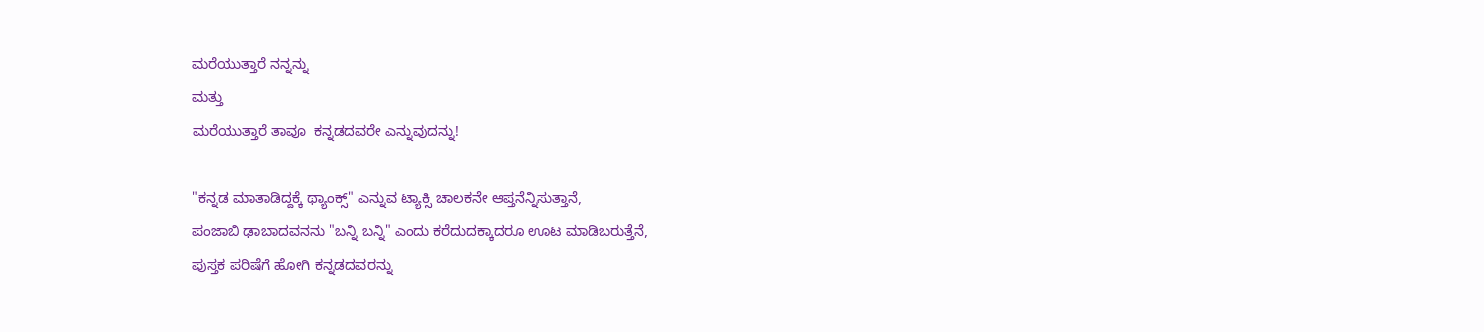ಮರೆಯುತ್ತಾರೆ ನನ್ನನ್ನು
ಮತ್ತು
ಮರೆಯುತ್ತಾರೆ ತಾವೂ  ಕನ್ನಡದವರೇ ಎನ್ನುವುದನ್ನು!

"ಕನ್ನಡ ಮಾತಾಡಿದ್ದಕ್ಕೆ ಥ್ಯಾಂಕ್ಸ್" ಎನ್ನುವ ಟ್ಯಾಕ್ಸಿ ಚಾಲಕನೇ ಆಪ್ತನೆನ್ನಿಸುತ್ತಾನೆ,
ಪಂಜಾಬಿ ಢಾಬಾದವನನು "ಬನ್ನಿ ಬನ್ನಿ" ಎಂದು ಕರೆದುದಕ್ಕಾದರೂ ಊಟ ಮಾಡಿಬರುತ್ತೆನೆ,
ಪುಸ್ತಕ ಪರಿಷೆಗೆ ಹೋಗಿ ಕನ್ನಡದವರನ್ನು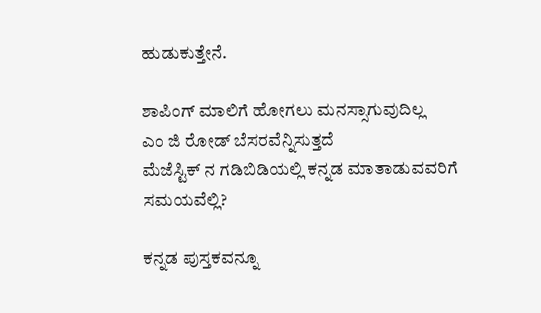ಹುಡುಕುತ್ತೇನೆ.

ಶಾಪಿಂಗ್ ಮಾಲಿಗೆ ಹೋಗಲು ಮನಸ್ಸಾಗುವುದಿಲ್ಲ
ಎಂ ಜಿ ರೋಡ್ ಬೆಸರವೆನ್ನಿಸುತ್ತದೆ
ಮೆಜೆಸ್ಟಿಕ್ ನ ಗಡಿಬಿಡಿಯಲ್ಲಿ ಕನ್ನಡ ಮಾತಾಡುವವರಿಗೆ ಸಮಯವೆಲ್ಲಿ?

ಕನ್ನಡ ಪುಸ್ತಕವನ್ನೂ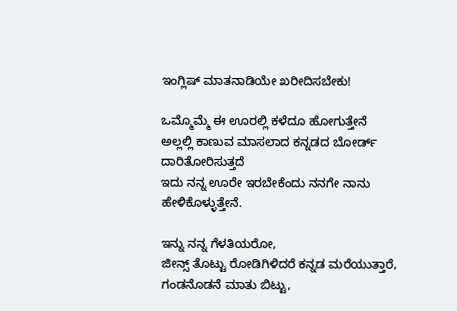ಇಂಗ್ಲಿಷ್ ಮಾತನಾಡಿಯೇ ಖರೀದಿಸಬೇಕು!

ಒಮ್ಮೊಮ್ಮೆ ಈ ಊರಲ್ಲಿ ಕಳೆದೂ ಹೋಗುತ್ತೇನೆ
ಅಲ್ಲಲ್ಲಿ ಕಾಣುವ ಮಾಸಲಾದ ಕನ್ನಡದ ಬೋರ್ಡ್ ದಾರಿತೋರಿಸುತ್ತದೆ
ಇದು ನನ್ನ ಊರೇ ಇರಬೇಕೆಂದು ನನಗೇ ನಾನು ಹೇಳಿಕೊಳ್ಳುತ್ತೇನೆ.

ಇನ್ನು ನನ್ನ ಗೆಳತಿಯರೋ,
ಜೀನ್ಸ್ ತೊಟ್ಟು ರೋಡಿಗಿಳಿದರೆ ಕನ್ನಡ ಮರೆಯುತ್ತಾರೆ,
ಗಂಡನೊಡನೆ ಮಾತು ಬಿಟ್ಟು,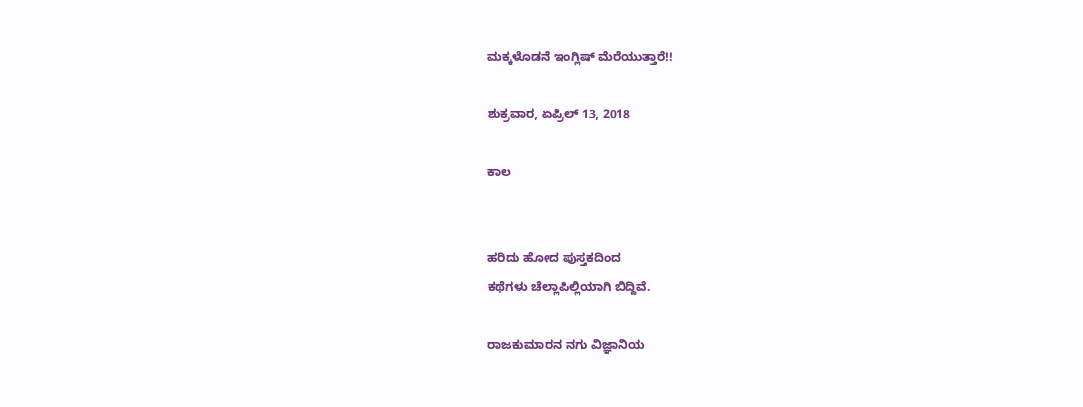ಮಕ್ಕಳೊಡನೆ ಇಂಗ್ಲಿಷ್ ಮೆರೆಯುತ್ತಾರೆ!!

ಶುಕ್ರವಾರ, ಏಪ್ರಿಲ್ 13, 2018

ಕಾಲ


ಹರಿದು ಹೋದ ಪುಸ್ತಕದಿಂದ
ಕಥೆಗಳು ಚೆಲ್ಲಾಪಿಲ್ಲಿಯಾಗಿ ಬಿದ್ದಿವೆ.

ರಾಜಕುಮಾರನ ನಗು ವಿಜ್ಞಾನಿಯ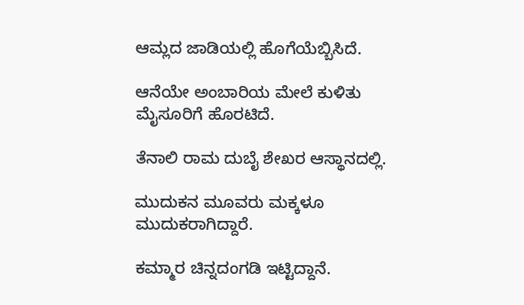ಆಮ್ಲದ ಜಾಡಿಯಲ್ಲಿ ಹೊಗೆಯೆಬ್ಬಿಸಿದೆ.

ಆನೆಯೇ ಅಂಬಾರಿಯ ಮೇಲೆ ಕುಳಿತು
ಮೈಸೂರಿಗೆ ಹೊರಟಿದೆ.

ತೆನಾಲಿ ರಾಮ ದುಬೈ ಶೇಖರ ಆಸ್ಥಾನದಲ್ಲಿ.

ಮುದುಕನ ಮೂವರು ಮಕ್ಕಳೂ
ಮುದುಕರಾಗಿದ್ದಾರೆ.

ಕಮ್ಮಾರ ಚಿನ್ನದಂಗಡಿ ಇಟ್ಟಿದ್ದಾನೆ.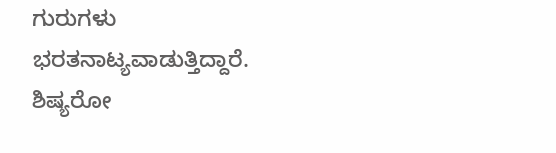ಗುರುಗಳು ಭರತನಾಟ್ಯವಾಡುತ್ತಿದ್ದಾರೆ.
ಶಿಷ್ಯರೋ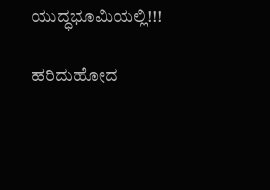ಯುದ್ಧಭೂಮಿಯಲ್ಲಿ!!!

ಹರಿದುಹೋದ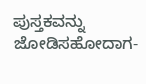ಪುಸ್ತಕವನ್ನು ಜೋಡಿಸಹೋದಾಗ-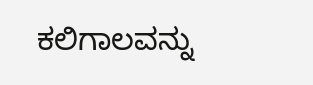ಕಲಿಗಾಲವನ್ನು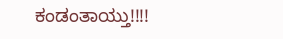ಕಂಡಂತಾಯ್ತು!!!!